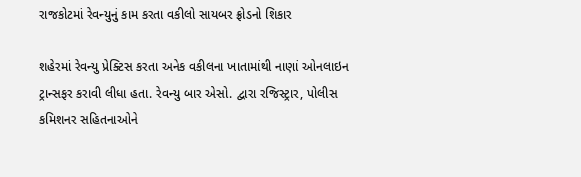રાજકોટમાં રેવન્યુનું કામ કરતા વકીલો સાયબર ફ્રોડનો શિકાર

શહેરમાં રેવન્યુ પ્રેક્ટિસ કરતા અનેક વકીલના ખાતામાંથી નાણાં ઓનલાઇન ટ્રાન્સફર કરાવી લીધા હતા. રેવન્યુ બાર એસો. દ્વારા રજિસ્ટ્રાર, પોલીસ કમિશનર સહિતનાઓને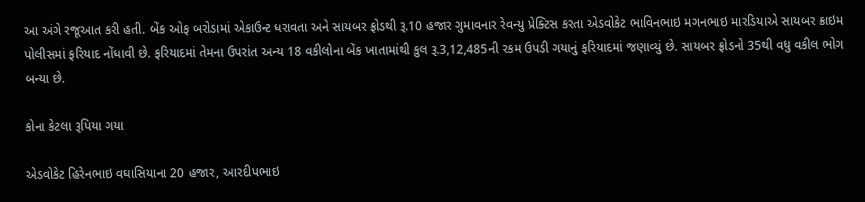આ અંગે રજૂઆત કરી હતી. બેંક ઓફ બરોડામાં એકાઉન્ટ ધરાવતા અને સાયબર ફ્રોડથી રૂ.10 હજાર ગુમાવનાર રેવન્યુ પ્રેક્ટિસ કરતા એડવોકેટ ભાવિનભાઇ મગનભાઇ મારડિયાએ સાયબર ક્રાઇમ પોલીસમાં ફરિયાદ નોંધાવી છે. ફરિયાદમાં તેમના ઉપરાંત અન્ય 18 વકીલોના બેંક ખાતામાંથી કુલ રૂ.3,12,485ની રકમ ઉપડી ગયાનું ફરિયાદમાં જણાવ્યું છે. સાયબર ફ્રોડનો 35થી વધુ વકીલ ભોગ બન્યા છે.

કોના કેટલા રૂપિયા ગયા

એડવોકેટ હિરેનભાઇ વઘાસિયાના 20 હજાર, આરદીપભાઇ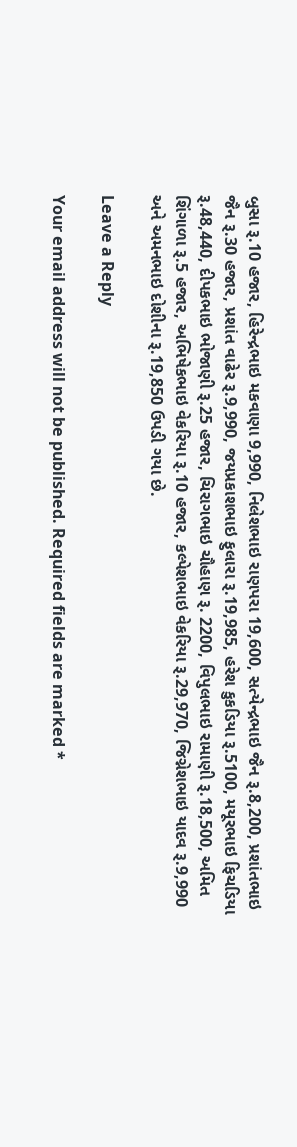બુસા રૂ.10 હજાર, હિરેન્દ્રભાઇ મકવાણા 9,990, નિલેશભાઇ રાણપરા 19,600, સત્યેન્દ્રભાઇ જૈન રૂ.8,200, પ્રશાંતભાઇ જૈન રૂ.30 હજાર, પ્રશાંત વાઢેર રૂ.9,990, જયપ્રકાશભાઇ ફુલારા રૂ.19,985, હરેશ કુકડિયા રૂ.5100, મયૂરભાઇ ફિચડિયા રૂ.48,440, દીપકભાઇ ભોજાણી રૂ.25 હજાર, ચિરાગભાઇ ચૌહાણ રૂ. 2200, વિપુલભાઇ રામાણી રૂ.18,500, અમિત શિંગાળા રૂ.5 હજાર, અભિષેકભાઇ વેકરિયા રૂ.10 હજાર, કલ્પેશભાઇ વેકરિયા રૂ.29,970, જિગ્નેશભાઇ યાદવ રૂ.9,990 અને અમનભાઇ દોશીના રૂ.19,850 ઉપડી ગયા છે.

Leave a Reply

Your email address will not be published. Required fields are marked *